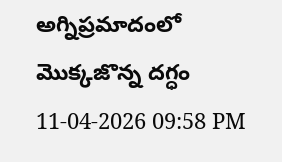అగ్నిప్రమాదంలో మొక్కజొన్న దగ్ధం
11-04-2026 09:58 PM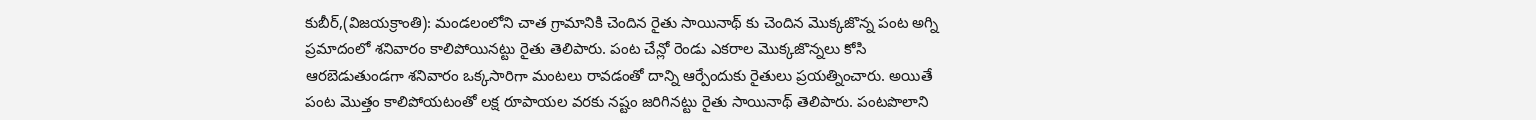కుబీర్,(విజయక్రాంతి): మండలంలోని చాత గ్రామానికి చెందిన రైతు సాయినాథ్ కు చెందిన మొక్కజొన్న పంట అగ్ని ప్రమాదంలో శనివారం కాలిపోయినట్టు రైతు తెలిపారు. పంట చేన్లో రెండు ఎకరాల మొక్కజొన్నలు కోసి ఆరబెడుతుండగా శనివారం ఒక్కసారిగా మంటలు రావడంతో దాన్ని ఆర్పేందుకు రైతులు ప్రయత్నించారు. అయితే పంట మొత్తం కాలిపోయటంతో లక్ష రూపాయల వరకు నష్టం జరిగినట్టు రైతు సాయినాథ్ తెలిపారు. పంటపొలాని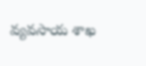వ్యవసాయ శాఖ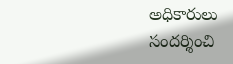అధికారులు సందర్శించి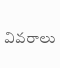వివరాలు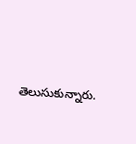తెలుసుకున్నారు.